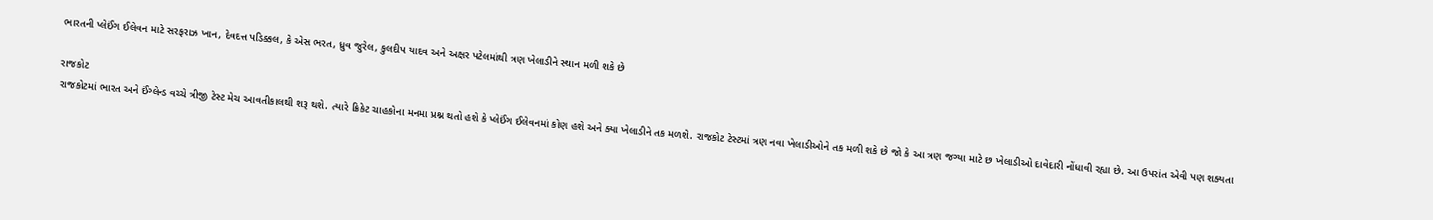ભારતની પ્લેઈંગ ઈલેવન માટે સરફરાઝ ખાન, દેવદત્ત પડિક્કલ, કે એસ ભરત, ધ્રુવ જુરેલ, કુલદીપ યાદવ અને અક્ષર પટેલમાંથી ત્રણ ખેલાડીને સ્થાન મળી શકે છે

રાજકોટ
રાજકોટમાં ભારત અને ઈંગ્લેન્ડ વચ્ચે ત્રીજી ટેસ્ટ મેચ આવતીકાલથી શરૂ થશે. ત્યારે ક્રિકેટ ચાહકોના મનમા પ્રશ્ન થતો હશે કે પ્લેઈંગ ઈલેવનમાં કોણ હશે અને ક્યા ખેલાડીને તક મળશે. રાજકોટ ટેસ્ટમાં ત્રણ નવા ખેલાડીઓને તક મળી શકે છે જો કે આ ત્રણ જગ્યા માટે છ ખેલાડીઓ દાવેદારી નોંધાવી રહ્યા છે. આ ઉપરાંત એવી પણ શક્યતા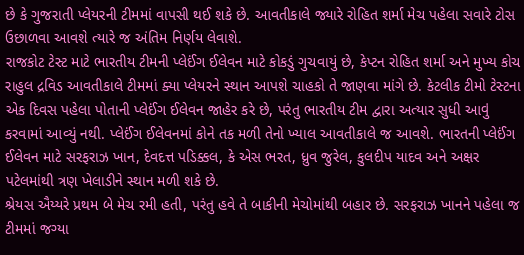છે કે ગુજરાતી પ્લેયરની ટીમમાં વાપસી થઈ શકે છે. આવતીકાલે જ્યારે રોહિત શર્મા મેચ પહેલા સવારે ટોસ ઉછાળવા આવશે ત્યારે જ અંતિમ નિર્ણય લેવાશે.
રાજકોટ ટેસ્ટ માટે ભારતીય ટીમની પ્લેઈંગ ઈલેવન માટે કોકડું ગુચવાયું છે, કેપ્ટન રોહિત શર્મા અને મુખ્ય કોચ રાહુલ દ્રવિડ આવતીકાલે ટીમમાં ક્યા પ્લેયરને સ્થાન આપશે ચાહકો તે જાણવા માંગે છે. કેટલીક ટીમો ટેસ્ટના એક દિવસ પહેલા પોતાની પ્લેઈંગ ઈલેવન જાહેર કરે છે, પરંતુ ભારતીય ટીમ દ્વારા અત્યાર સુધી આવું કરવામાં આવ્યું નથી. પ્લેઈંગ ઈલેવનમાં કોને તક મળી તેનો ખ્યાલ આવતીકાલે જ આવશે. ભારતની પ્લેઈંગ ઈલેવન માટે સરફરાઝ ખાન, દેવદત્ત પડિક્કલ, કે એસ ભરત, ધ્રુવ જુરેલ, કુલદીપ યાદવ અને અક્ષર પટેલમાંથી ત્રણ ખેલાડીને સ્થાન મળી શકે છે.
શ્રેયસ ઐય્યરે પ્રથમ બે મેચ રમી હતી, પરંતુ હવે તે બાકીની મેચોમાંથી બહાર છે. સરફરાઝ ખાનને પહેલા જ ટીમમાં જગ્યા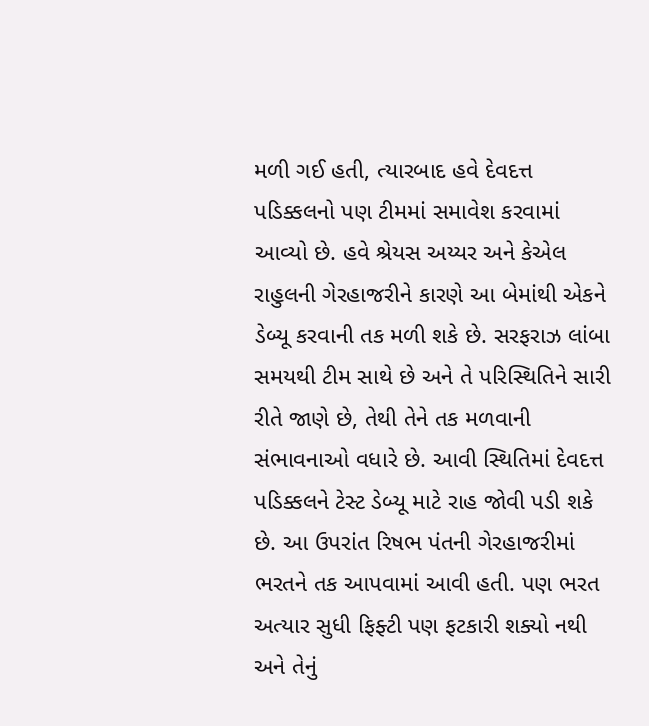મળી ગઈ હતી, ત્યારબાદ હવે દેવદત્ત પડિક્કલનો પણ ટીમમાં સમાવેશ કરવામાં આવ્યો છે. હવે શ્રેયસ અય્યર અને કેએલ રાહુલની ગેરહાજરીને કારણે આ બેમાંથી એકને ડેબ્યૂ કરવાની તક મળી શકે છે. સરફરાઝ લાંબા સમયથી ટીમ સાથે છે અને તે પરિસ્થિતિને સારી રીતે જાણે છે, તેથી તેને તક મળવાની સંભાવનાઓ વધારે છે. આવી સ્થિતિમાં દેવદત્ત પડિક્કલને ટેસ્ટ ડેબ્યૂ માટે રાહ જોવી પડી શકે છે. આ ઉપરાંત રિષભ પંતની ગેરહાજરીમાં ભરતને તક આપવામાં આવી હતી. પણ ભરત અત્યાર સુધી ફિફ્ટી પણ ફટકારી શક્યો નથી અને તેનું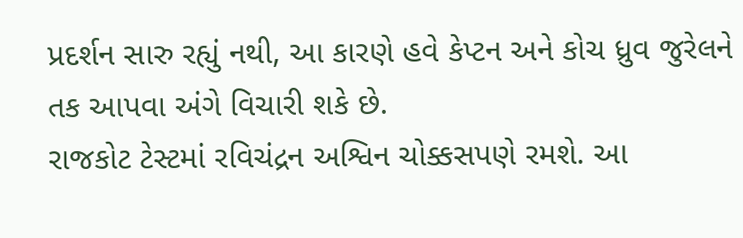પ્રદર્શન સારુ રહ્યું નથી, આ કારણે હવે કેપ્ટન અને કોચ ધ્રુવ જુરેલને તક આપવા અંગે વિચારી શકે છે.
રાજકોટ ટેસ્ટમાં રવિચંદ્રન અશ્વિન ચોક્કસપણે રમશે. આ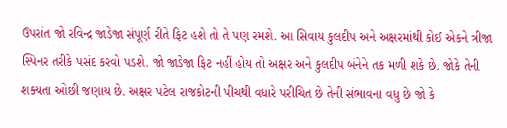ઉપરાંત જો રવિન્દ્ર જાડેજા સંપૂર્ણ રીતે ફિટ હશે તો તે પણ રમશે. આ સિવાય કુલદીપ અને અક્ષરમાંથી કોઈ એકને ત્રીજા સ્પિનર તરીકે પસંદ કરવો પડશે. જો જાડેજા ફિટ નહીં હોય તો અક્ષર અને કુલદીપ બંનેને તક મળી શકે છે. જોકે તેની શક્યતા ઓછી જણાય છે. અક્ષર પટેલ રાજકોટની પીચથી વધારે પરીચિત છે તેની સંભાવના વધુ છે જો કે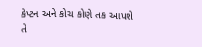કેપ્ટન અને કોચ કોણે તક આપશે તે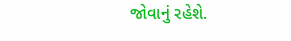જોવાનું રહેશે.